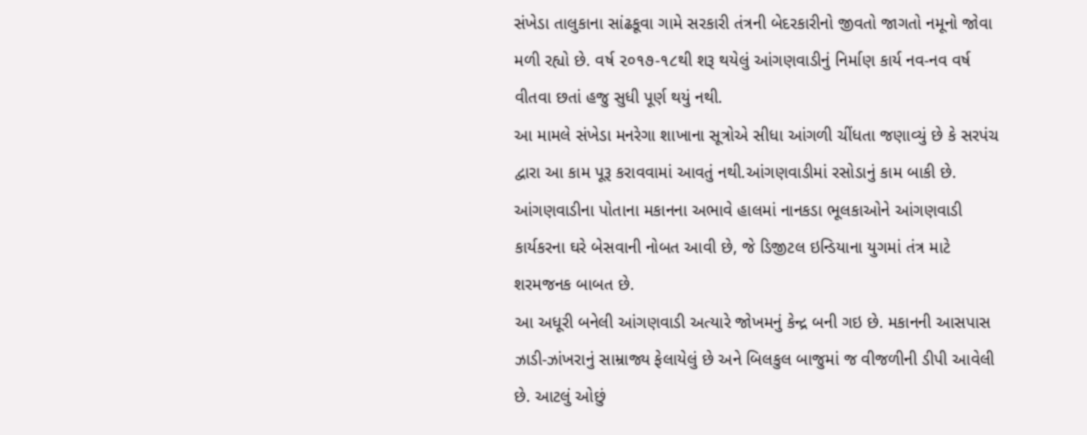સંખેડા તાલુકાના સાંઢકૂવા ગામે સરકારી તંત્રની બેદરકારીનો જીવતો જાગતો નમૂનો જોવા મળી રહ્યો છે. વર્ષ ૨૦૧૭-૧૮થી શરૂ થયેલું આંગણવાડીનું નિર્માણ કાર્ય નવ-નવ વર્ષ વીતવા છતાં હજુ સુધી પૂર્ણ થયું નથી.
આ મામલે સંખેડા મનરેગા શાખાના સૂત્રોએ સીધા આંગળી ચીંધતા જણાવ્યું છે કે સરપંચ દ્વારા આ કામ પૂરૂ કરાવવામાં આવતું નથી.આંગણવાડીમાં રસોડાનું કામ બાકી છે. આંગણવાડીના પોતાના મકાનના અભાવે હાલમાં નાનકડા ભૂલકાઓને આંગણવાડી કાર્યકરના ઘરે બેસવાની નોબત આવી છે, જે ડિજીટલ ઇન્ડિયાના યુગમાં તંત્ર માટે શરમજનક બાબત છે.
આ અધૂરી બનેલી આંગણવાડી અત્યારે જોખમનું કેન્દ્ર બની ગઇ છે. મકાનની આસપાસ ઝાડી-ઝાંખરાનું સામ્રાજ્ય ફેલાયેલું છે અને બિલકુલ બાજુમાં જ વીજળીની ડીપી આવેલી છે. આટલું ઓછું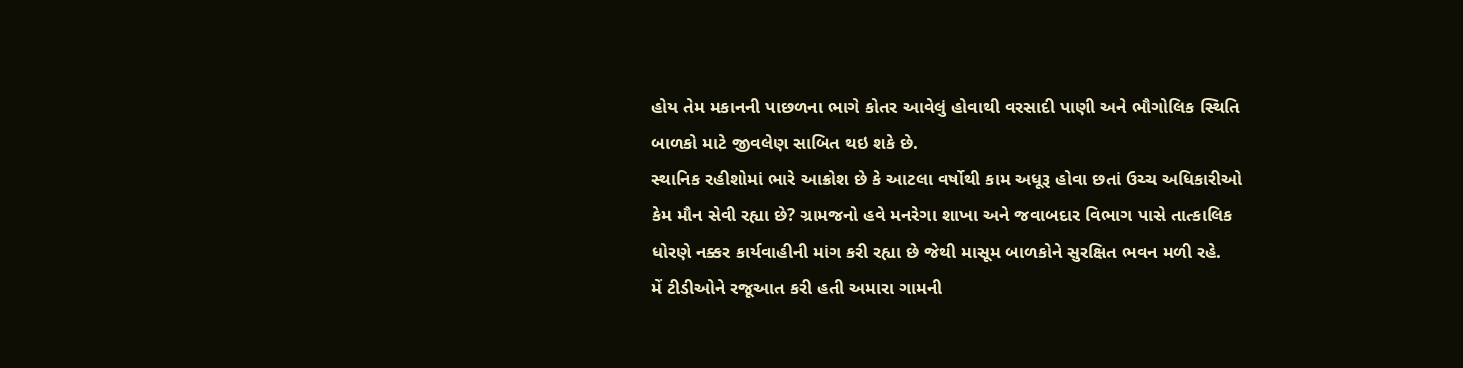હોય તેમ મકાનની પાછળના ભાગે કોતર આવેલું હોવાથી વરસાદી પાણી અને ભૌગોલિક સ્થિતિ બાળકો માટે જીવલેણ સાબિત થઇ શકે છે.
સ્થાનિક રહીશોમાં ભારે આક્રોશ છે કે આટલા વર્ષોથી કામ અધૂરૂ હોવા છતાં ઉચ્ચ અધિકારીઓ કેમ મૌન સેવી રહ્યા છે? ગ્રામજનો હવે મનરેગા શાખા અને જવાબદાર વિભાગ પાસે તાત્કાલિક ધોરણે નક્કર કાર્યવાહીની માંગ કરી રહ્યા છે જેથી માસૂમ બાળકોને સુરક્ષિત ભવન મળી રહે.
મેં ટીડીઓને રજૂઆત કરી હતી અમારા ગામની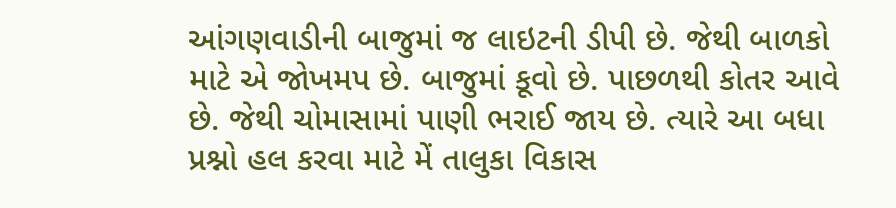આંગણવાડીની બાજુમાં જ લાઇટની ડીપી છે. જેથી બાળકો માટે એ જોખમપ છે. બાજુમાં કૂવો છે. પાછળથી કોતર આવે છે. જેથી ચોમાસામાં પાણી ભરાઈ જાય છે. ત્યારે આ બધા પ્રશ્નો હલ કરવા માટે મેં તાલુકા વિકાસ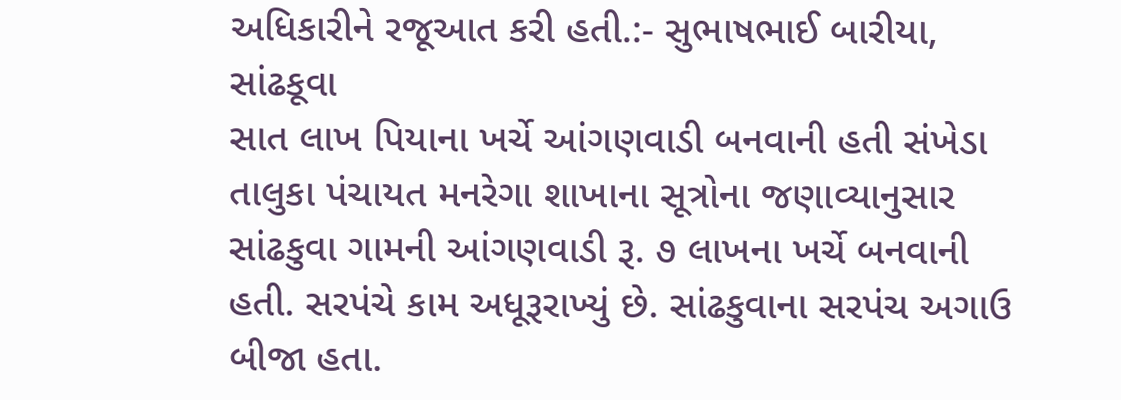અધિકારીને રજૂઆત કરી હતી.:- સુભાષભાઈ બારીયા, સાંઢકૂવા
સાત લાખ પિયાના ખર્ચે આંગણવાડી બનવાની હતી સંખેડા તાલુકા પંચાયત મનરેગા શાખાના સૂત્રોના જણાવ્યાનુસાર સાંઢકુવા ગામની આંગણવાડી રૂ. ૭ લાખના ખર્ચે બનવાની હતી. સરપંચે કામ અધૂરૂરાખ્યું છે. સાંઢકુવાના સરપંચ અગાઉ બીજા હતા.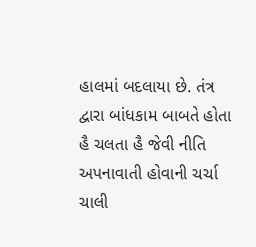હાલમાં બદલાયા છે. તંત્ર દ્વારા બાંધકામ બાબતે હોતા હૈ ચલતા હૈ જેવી નીતિ અપનાવાતી હોવાની ચર્ચા ચાલી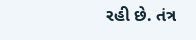રહી છે. તંત્ર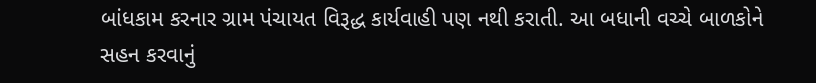બાંધકામ કરનાર ગ્રામ પંચાયત વિરૂદ્ધ કાર્યવાહી પણ નથી કરાતી. આ બધાની વચ્ચે બાળકોને સહન કરવાનું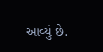આવ્યું છે.